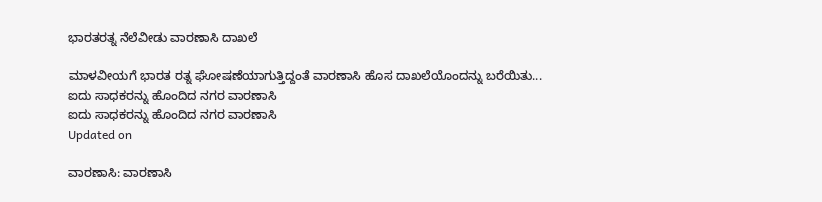ಭಾರತರತ್ನ ನೆಲೆವೀಡು ವಾರಣಾಸಿ ದಾಖಲೆ

ಮಾಳವೀಯಗೆ ಭಾರತ ರತ್ನ ಘೋಷಣೆಯಾಗುತ್ತಿದ್ದಂತೆ ವಾರಣಾಸಿ ಹೊಸ ದಾಖಲೆಯೊಂದನ್ನು ಬರೆಯಿತು...
ಐದು ಸಾಧಕರನ್ನು ಹೊಂದಿದ ನಗರ ವಾರಣಾಸಿ
ಐದು ಸಾಧಕರನ್ನು ಹೊಂದಿದ ನಗರ ವಾರಣಾಸಿ
Updated on

ವಾರಣಾಸಿ: ವಾರಣಾಸಿ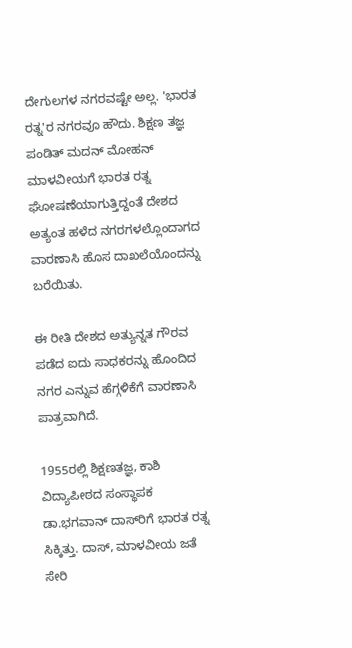ದೇಗುಲಗಳ ನಗರವಷ್ಟೇ ಅಲ್ಲ. 'ಭಾರತ ರತ್ನ'ರ ನಗರವೂ ಹೌದು. ಶಿಕ್ಷಣ ತಜ್ಞ ಪಂಡಿತ್ ಮದನ್ ಮೋಹನ್ ಮಾಳವೀಯಗೆ ಭಾರತ ರತ್ನ ಘೋಷಣೆಯಾಗುತ್ತಿದ್ದಂತೆ ದೇಶದ ಅತ್ಯಂತ ಹಳೆದ ನಗರಗಳಲ್ಲೊಂದಾಗದ ವಾರಣಾಸಿ ಹೊಸ ದಾಖಲೆಯೊಂದನ್ನು ಬರೆಯಿತು.

ಈ ರೀತಿ ದೇಶದ ಅತ್ಯುನ್ನತ ಗೌರವ ಪಡೆದ ಐದು ಸಾಧಕರನ್ನು ಹೊಂದಿದ ನಗರ ಎನ್ನುವ ಹೆಗ್ಗಳಿಕೆಗೆ ವಾರಣಾಸಿ ಪಾತ್ರವಾಗಿದೆ.

1955ರಲ್ಲಿ ಶಿಕ್ಷಣತಜ್ಞ, ಕಾಶಿ ವಿದ್ಯಾಪೀಠದ ಸಂಸ್ಥಾಪಕ ಡಾ.ಭಗವಾನ್ ದಾಸ್‌ರಿಗೆ ಭಾರತ ರತ್ನ ಸಿಕ್ಕಿತ್ತು. ದಾಸ್, ಮಾಳವೀಯ ಜತೆ ಸೇರಿ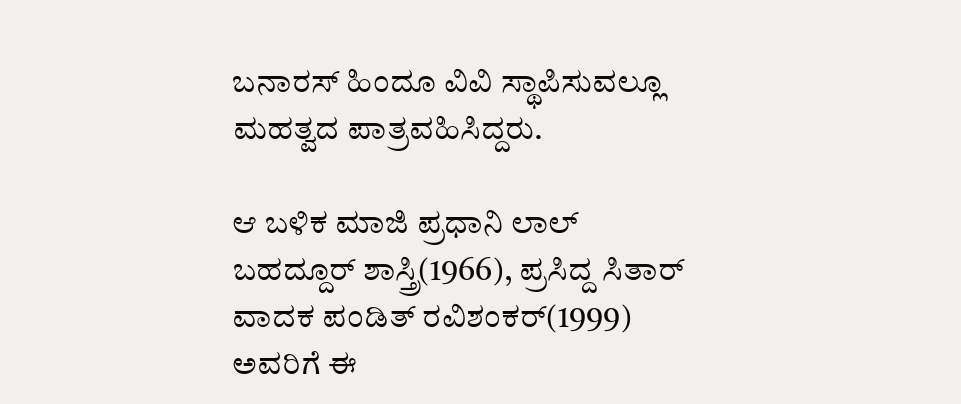ಬನಾರಸ್ ಹಿಂದೂ ವಿವಿ ಸ್ಥಾಪಿಸುವಲ್ಲೂ ಮಹತ್ವದ ಪಾತ್ರವಹಿಸಿದ್ದರು.

ಆ ಬಳಿಕ ಮಾಜಿ ಪ್ರಧಾನಿ ಲಾಲ್ ಬಹದ್ದೂರ್ ಶಾಸ್ತ್ರಿ(1966), ಪ್ರಸಿದ್ದ ಸಿತಾರ್ ವಾದಕ ಪಂಡಿತ್ ರವಿಶಂಕರ್(1999) ಅವರಿಗೆ ಈ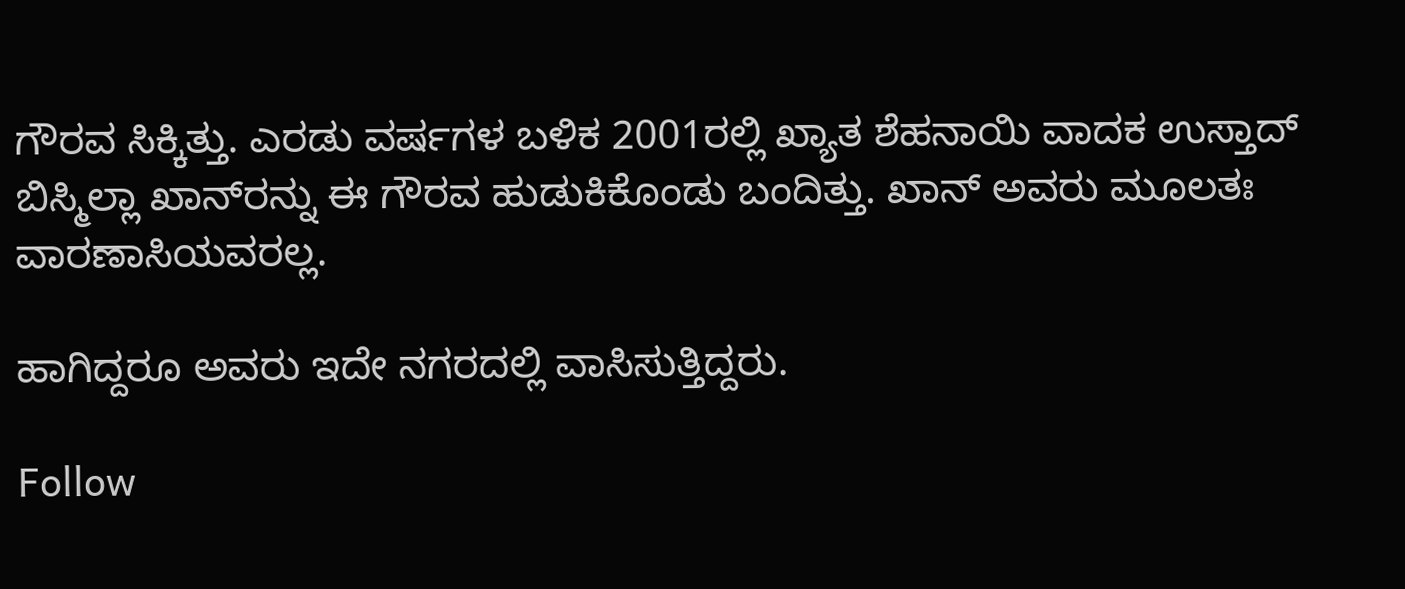ಗೌರವ ಸಿಕ್ಕಿತ್ತು. ಎರಡು ವರ್ಷಗಳ ಬಳಿಕ 2001ರಲ್ಲಿ ಖ್ಯಾತ ಶೆಹನಾಯಿ ವಾದಕ ಉಸ್ತಾದ್ ಬಿಸ್ಮಿಲ್ಲಾ ಖಾನ್‌ರನ್ನು ಈ ಗೌರವ ಹುಡುಕಿಕೊಂಡು ಬಂದಿತ್ತು. ಖಾನ್ ಅವರು ಮೂಲತಃ ವಾರಣಾಸಿಯವರಲ್ಲ.

ಹಾಗಿದ್ದರೂ ಅವರು ಇದೇ ನಗರದಲ್ಲಿ ವಾಸಿಸುತ್ತಿದ್ದರು.

Follow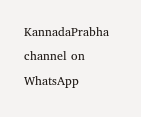KannadaPrabha channel on WhatsApp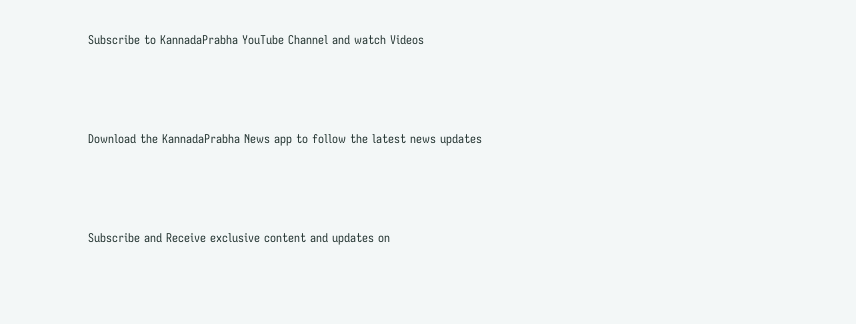Subscribe to KannadaPrabha YouTube Channel and watch Videos



Download the KannadaPrabha News app to follow the latest news updates



Subscribe and Receive exclusive content and updates on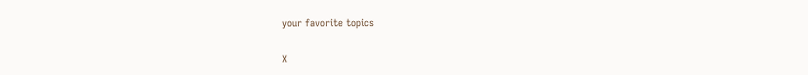your favorite topics

X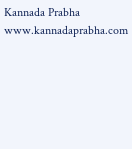Kannada Prabha
www.kannadaprabha.com